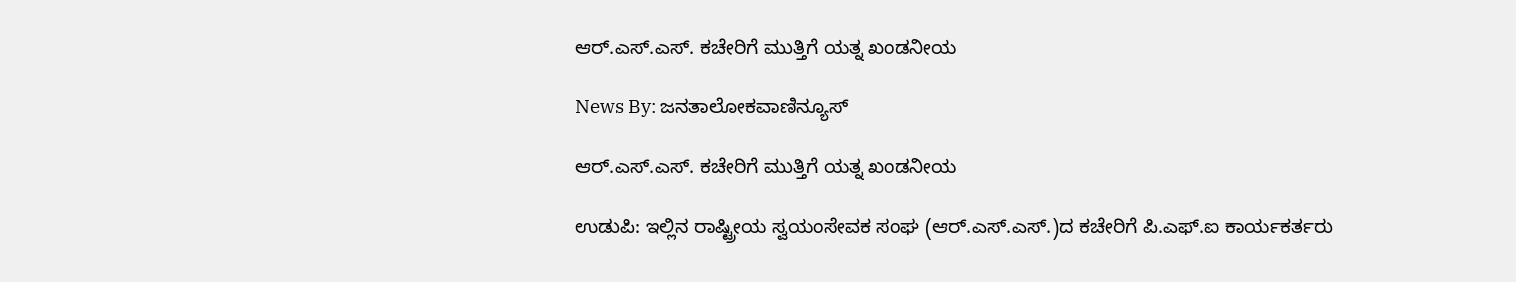ಆರ್.ಎಸ್.ಎಸ್. ಕಚೇರಿಗೆ ಮುತ್ತಿಗೆ ಯತ್ನ ಖಂಡನೀಯ

News By: ಜನತಾಲೋಕವಾಣಿನ್ಯೂಸ್

ಆರ್.ಎಸ್.ಎಸ್. ಕಚೇರಿಗೆ ಮುತ್ತಿಗೆ ಯತ್ನ ಖಂಡನೀಯ

ಉಡುಪಿ: ಇಲ್ಲಿನ ರಾಷ್ಟ್ರೀಯ ಸ್ವಯಂಸೇವಕ ಸಂಘ (ಆರ್.ಎಸ್.ಎಸ್.)ದ ಕಚೇರಿಗೆ ಪಿ.ಎಫ್.ಐ ಕಾರ್ಯಕರ್ತರು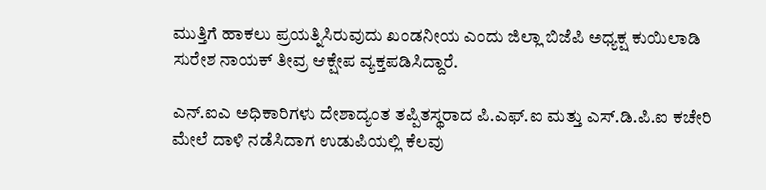ಮುತ್ತಿಗೆ ಹಾಕಲು ಪ್ರಯತ್ನಿಸಿರುವುದು ಖಂಡನೀಯ ಎಂದು ಜಿಲ್ಲಾ ಬಿಜೆಪಿ ಅಧ್ಯಕ್ಷ ಕುಯಿಲಾಡಿ ಸುರೇಶ ನಾಯಕ್ ತೀವ್ರ ಆಕ್ಷೇಪ ವ್ಯಕ್ತಪಡಿಸಿದ್ದಾರೆ.

ಎನ್.ಐಎ ಅಧಿಕಾರಿಗಳು ದೇಶಾದ್ಯಂತ ತಪ್ಪಿತಸ್ಥರಾದ ಪಿ.ಎಫ್.ಐ ಮತ್ತು ಎಸ್.ಡಿ.ಪಿ.ಐ ಕಚೇರಿ ಮೇಲೆ ದಾಳಿ ನಡೆಸಿದಾಗ ಉಡುಪಿಯಲ್ಲಿ ಕೆಲವು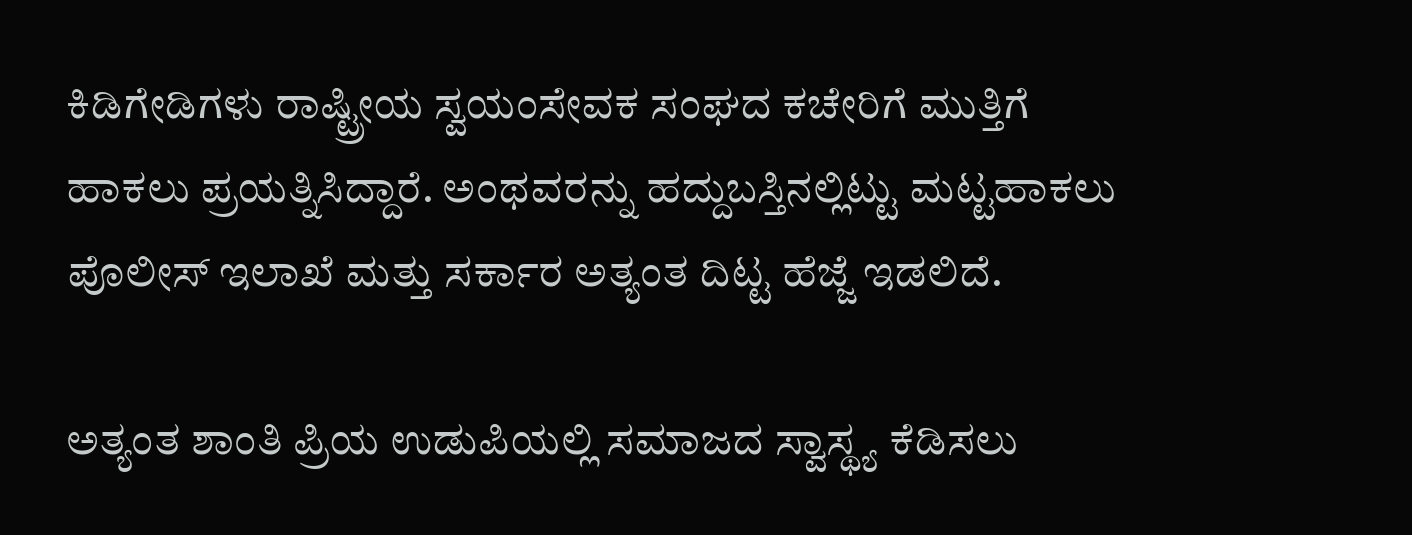ಕಿಡಿಗೇಡಿಗಳು ರಾಷ್ಟ್ರೀಯ ಸ್ವಯಂಸೇವಕ ಸಂಘದ ಕಚೇರಿಗೆ ಮುತ್ತಿಗೆ ಹಾಕಲು ಪ್ರಯತ್ನಿಸಿದ್ದಾರೆ. ಅಂಥವರನ್ನು ಹದ್ದುಬಸ್ತಿನಲ್ಲಿಟ್ಟು ಮಟ್ಟಹಾಕಲು ಪೊಲೀಸ್ ಇಲಾಖೆ ಮತ್ತು ಸರ್ಕಾರ ಅತ್ಯಂತ ದಿಟ್ಟ ಹೆಜ್ಜೆ ಇಡಲಿದೆ.

ಅತ್ಯಂತ ಶಾಂತಿ ಪ್ರಿಯ ಉಡುಪಿಯಲ್ಲಿ ಸಮಾಜದ ಸ್ವಾಸ್ಥ್ಯ ಕೆಡಿಸಲು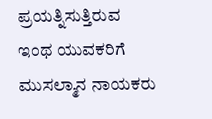ಪ್ರಯತ್ನಿಸುತ್ತಿರುವ ಇಂಥ ಯುವಕರಿಗೆ ಮುಸಲ್ಮಾನ ನಾಯಕರು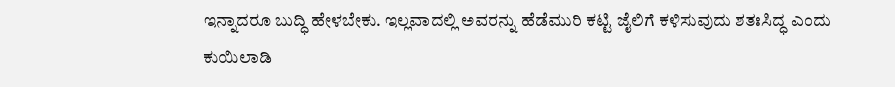ಇನ್ನಾದರೂ ಬುದ್ಧಿ ಹೇಳಬೇಕು. ಇಲ್ಲವಾದಲ್ಲಿ ಅವರನ್ನು ಹೆಡೆಮುರಿ ಕಟ್ಟಿ ಜೈಲಿಗೆ ಕಳಿಸುವುದು ಶತಃಸಿದ್ಧ ಎಂದು ಕುಯಿಲಾಡಿ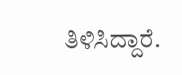ತಿಳಿಸಿದ್ದಾರೆ.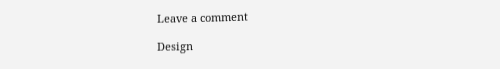Leave a comment

Design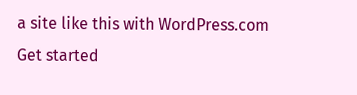a site like this with WordPress.com
Get started